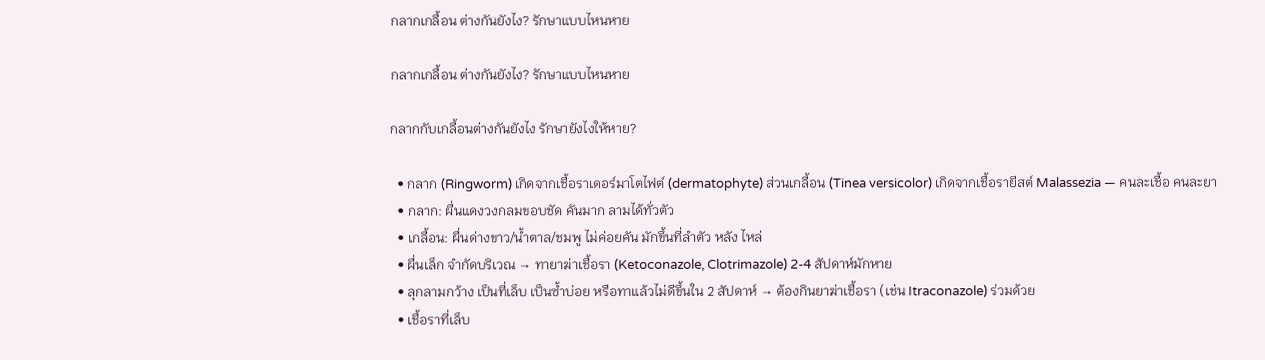กลากเกลื้อน ต่างกันยังไง? รักษาแบบไหนหาย

กลากเกลื้อน ต่างกันยังไง? รักษาแบบไหนหาย

กลากกับเกลื้อนต่างกันยังไง รักษายังไงให้หาย?

  • กลาก (Ringworm) เกิดจากเชื้อราเดอร์มาโตไฟต์ (dermatophyte) ส่วนเกลื้อน (Tinea versicolor) เกิดจากเชื้อรายีสต์ Malassezia — คนละเชื้อ คนละยา
  • กลาก: ผื่นแดงวงกลมขอบชัด คันมาก ลามได้ทั่วตัว
  • เกลื้อน: ผื่นด่างขาว/น้ำตาล/ชมพู ไม่ค่อยคัน มักขึ้นที่ลำตัว หลัง ไหล่
  • ผื่นเล็ก จำกัดบริเวณ → ทายาฆ่าเชื้อรา (Ketoconazole, Clotrimazole) 2-4 สัปดาห์มักหาย
  • ลุกลามกว้าง เป็นที่เล็บ เป็นซ้ำบ่อย หรือทาแล้วไม่ดีขึ้นใน 2 สัปดาห์ → ต้องกินยาฆ่าเชื้อรา (เช่น Itraconazole) ร่วมด้วย
  • เชื้อราที่เล็บ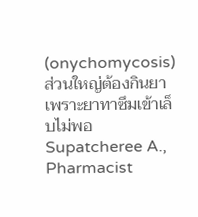(onychomycosis) ส่วนใหญ่ต้องกินยา เพราะยาทาซึมเข้าเล็บไม่พอ
Supatcheree A., Pharmacist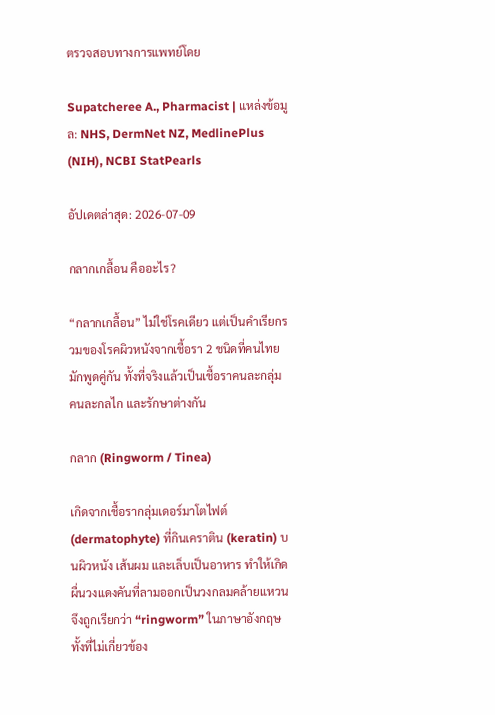ตรวจสอบทางการแพทย์โดย

Supatcheree A., Pharmacist | แหล่งข้อมูล: NHS, DermNet NZ, MedlinePlus (NIH), NCBI StatPearls

อัปเดตล่าสุด: 2026-07-09

กลากเกลื้อน คืออะไร?

“กลากเกลื้อน” ไม่ใช่โรคเดียว แต่เป็นคำเรียกรวมของโรคผิวหนังจากเชื้อรา 2 ชนิดที่คนไทยมักพูดคู่กัน ทั้งที่จริงแล้วเป็นเชื้อราคนละกลุ่ม คนละกลไก และรักษาต่างกัน

กลาก (Ringworm / Tinea)

เกิดจากเชื้อรากลุ่มเดอร์มาโตไฟต์ (dermatophyte) ที่กินเคราติน (keratin) บนผิวหนัง เส้นผม และเล็บเป็นอาหาร ทำให้เกิดผื่นวงแดงคันที่ลามออกเป็นวงกลมคล้ายแหวน จึงถูกเรียกว่า “ringworm” ในภาษาอังกฤษ ทั้งที่ไม่เกี่ยวข้อง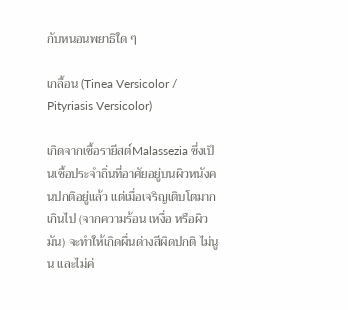กับหนอนพยาธิใด ๆ

เกลื้อน (Tinea Versicolor / Pityriasis Versicolor)

เกิดจากเชื้อรายีสต์Malassezia ซึ่งเป็นเชื้อประจำถิ่นที่อาศัยอยู่บนผิวหนังคนปกติอยู่แล้ว แต่เมื่อเจริญเติบโตมากเกินไป (จากความร้อน เหงื่อ หรือผิวมัน) จะทำให้เกิดผื่นด่างสีผิดปกติ ไม่นูน และไม่ค่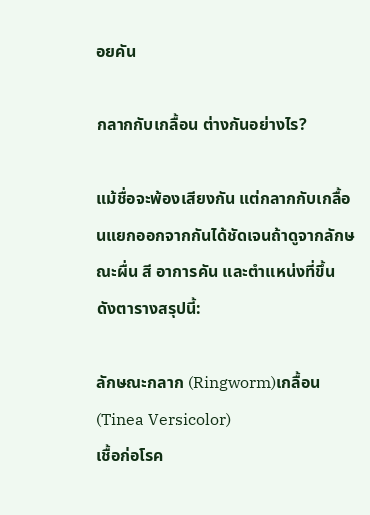อยคัน

กลากกับเกลื้อน ต่างกันอย่างไร?

แม้ชื่อจะพ้องเสียงกัน แต่กลากกับเกลื้อนแยกออกจากกันได้ชัดเจนถ้าดูจากลักษณะผื่น สี อาการคัน และตำแหน่งที่ขึ้น ดังตารางสรุปนี้:

ลักษณะกลาก (Ringworm)เกลื้อน (Tinea Versicolor)
เชื้อก่อโรค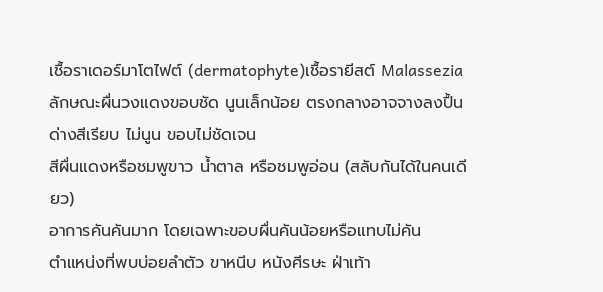เชื้อราเดอร์มาโตไฟต์ (dermatophyte)เชื้อรายีสต์ Malassezia
ลักษณะผื่นวงแดงขอบชัด นูนเล็กน้อย ตรงกลางอาจจางลงปื้นด่างสีเรียบ ไม่นูน ขอบไม่ชัดเจน
สีผื่นแดงหรือชมพูขาว น้ำตาล หรือชมพูอ่อน (สลับกันได้ในคนเดียว)
อาการคันคันมาก โดยเฉพาะขอบผื่นคันน้อยหรือแทบไม่คัน
ตำแหน่งที่พบบ่อยลำตัว ขาหนีบ หนังศีรษะ ฝ่าเท้า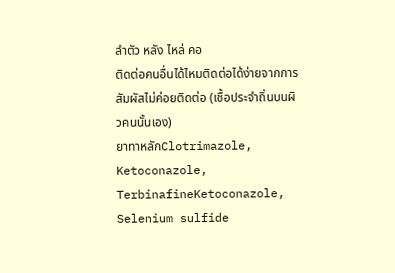ลำตัว หลัง ไหล่ คอ
ติดต่อคนอื่นได้ไหมติดต่อได้ง่ายจากการสัมผัสไม่ค่อยติดต่อ (เชื้อประจำถิ่นบนผิวคนนั้นเอง)
ยาทาหลักClotrimazole, Ketoconazole, TerbinafineKetoconazole, Selenium sulfide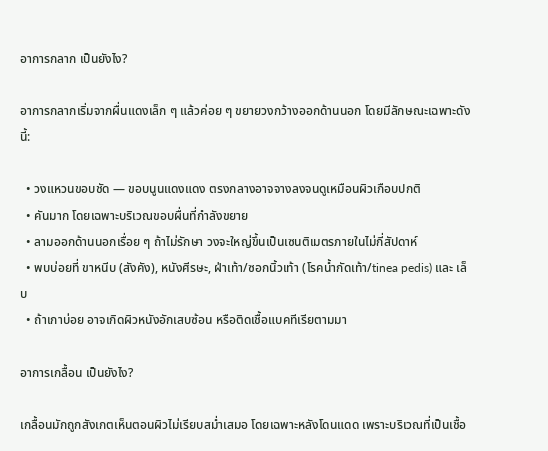อาการกลาก เป็นยังไง?

อาการกลากเริ่มจากผื่นแดงเล็ก ๆ แล้วค่อย ๆ ขยายวงกว้างออกด้านนอก โดยมีลักษณะเฉพาะดังนี้:

  • วงแหวนขอบชัด — ขอบนูนแดงแดง ตรงกลางอาจจางลงจนดูเหมือนผิวเกือบปกติ
  • คันมาก โดยเฉพาะบริเวณขอบผื่นที่กำลังขยาย
  • ลามออกด้านนอกเรื่อย ๆ ถ้าไม่รักษา วงจะใหญ่ขึ้นเป็นเซนติเมตรภายในไม่กี่สัปดาห์
  • พบบ่อยที่ ขาหนีบ (สังคัง), หนังศีรษะ, ฝ่าเท้า/ซอกนิ้วเท้า (โรคน้ำกัดเท้า/tinea pedis) และ เล็บ
  • ถ้าเกาบ่อย อาจเกิดผิวหนังอักเสบซ้อน หรือติดเชื้อแบคทีเรียตามมา

อาการเกลื้อน เป็นยังไง?

เกลื้อนมักถูกสังเกตเห็นตอนผิวไม่เรียบสม่ำเสมอ โดยเฉพาะหลังโดนแดด เพราะบริเวณที่เป็นเชื้อ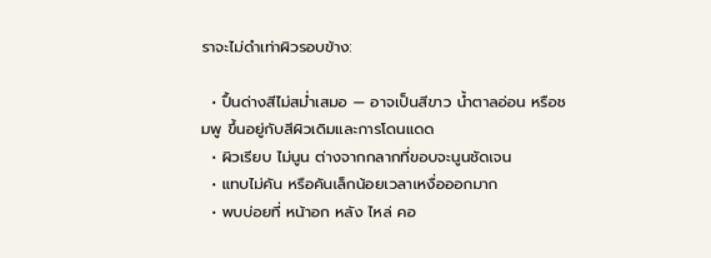ราจะไม่ดำเท่าผิวรอบข้าง:

  • ปื้นด่างสีไม่สม่ำเสมอ — อาจเป็นสีขาว น้ำตาลอ่อน หรือชมพู ขึ้นอยู่กับสีผิวเดิมและการโดนแดด
  • ผิวเรียบ ไม่นูน ต่างจากกลากที่ขอบจะนูนชัดเจน
  • แทบไม่คัน หรือคันเล็กน้อยเวลาเหงื่อออกมาก
  • พบบ่อยที่ หน้าอก หลัง ไหล่ คอ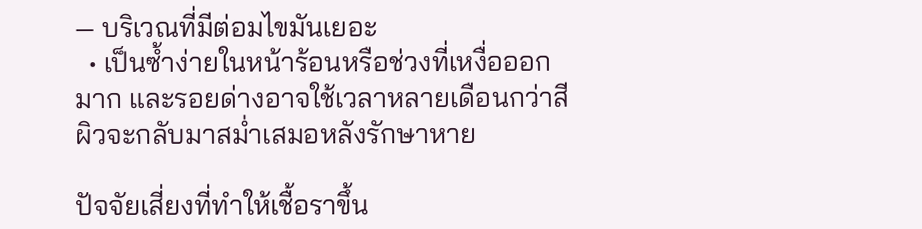— บริเวณที่มีต่อมไขมันเยอะ
  • เป็นซ้ำง่ายในหน้าร้อนหรือช่วงที่เหงื่อออกมาก และรอยด่างอาจใช้เวลาหลายเดือนกว่าสีผิวจะกลับมาสม่ำเสมอหลังรักษาหาย

ปัจจัยเสี่ยงที่ทำให้เชื้อราขึ้น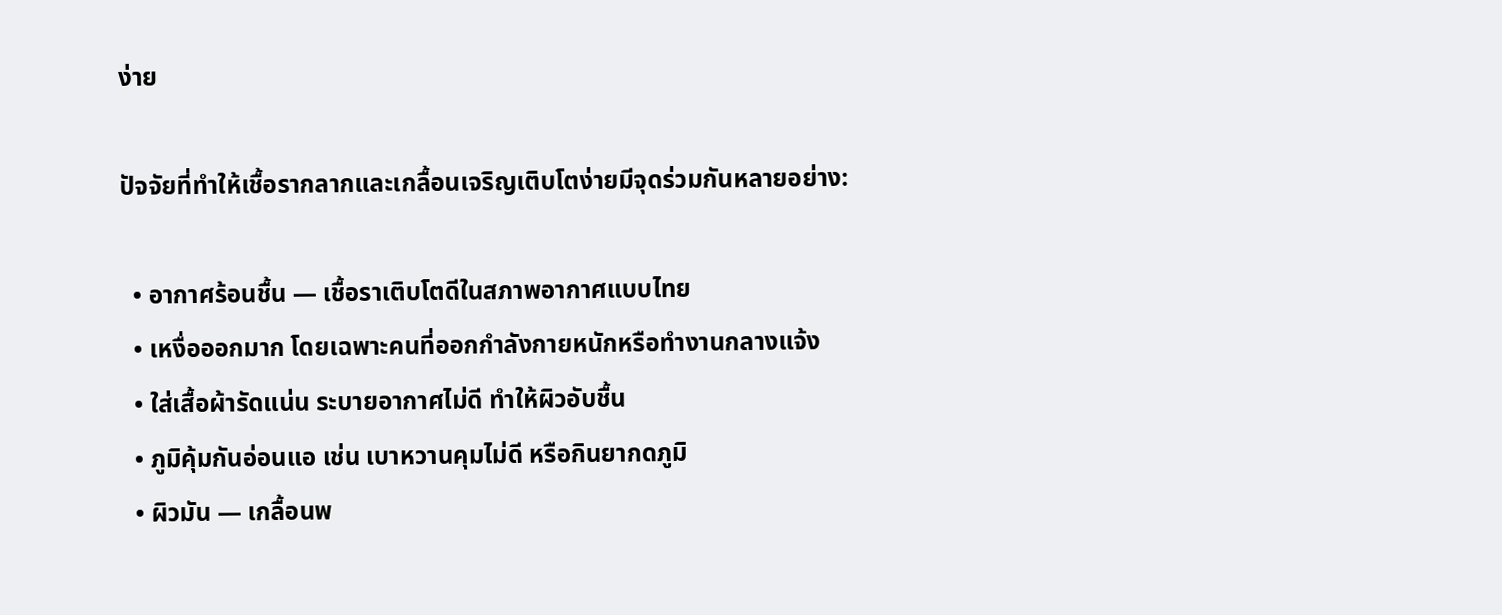ง่าย

ปัจจัยที่ทำให้เชื้อรากลากและเกลื้อนเจริญเติบโตง่ายมีจุดร่วมกันหลายอย่าง:

  • อากาศร้อนชื้น — เชื้อราเติบโตดีในสภาพอากาศแบบไทย
  • เหงื่อออกมาก โดยเฉพาะคนที่ออกกำลังกายหนักหรือทำงานกลางแจ้ง
  • ใส่เสื้อผ้ารัดแน่น ระบายอากาศไม่ดี ทำให้ผิวอับชื้น
  • ภูมิคุ้มกันอ่อนแอ เช่น เบาหวานคุมไม่ดี หรือกินยากดภูมิ
  • ผิวมัน — เกลื้อนพ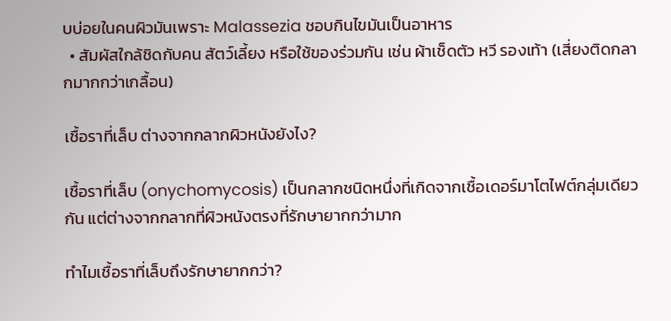บบ่อยในคนผิวมันเพราะ Malassezia ชอบกินไขมันเป็นอาหาร
  • สัมผัสใกล้ชิดกับคน สัตว์เลี้ยง หรือใช้ของร่วมกัน เช่น ผ้าเช็ดตัว หวี รองเท้า (เสี่ยงติดกลากมากกว่าเกลื้อน)

เชื้อราที่เล็บ ต่างจากกลากผิวหนังยังไง?

เชื้อราที่เล็บ (onychomycosis) เป็นกลากชนิดหนึ่งที่เกิดจากเชื้อเดอร์มาโตไฟต์กลุ่มเดียวกัน แต่ต่างจากกลากที่ผิวหนังตรงที่รักษายากกว่ามาก

ทำไมเชื้อราที่เล็บถึงรักษายากกว่า?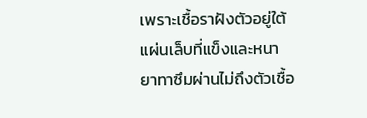เพราะเชื้อราฝังตัวอยู่ใต้แผ่นเล็บที่แข็งและหนา ยาทาซึมผ่านไม่ถึงตัวเชื้อ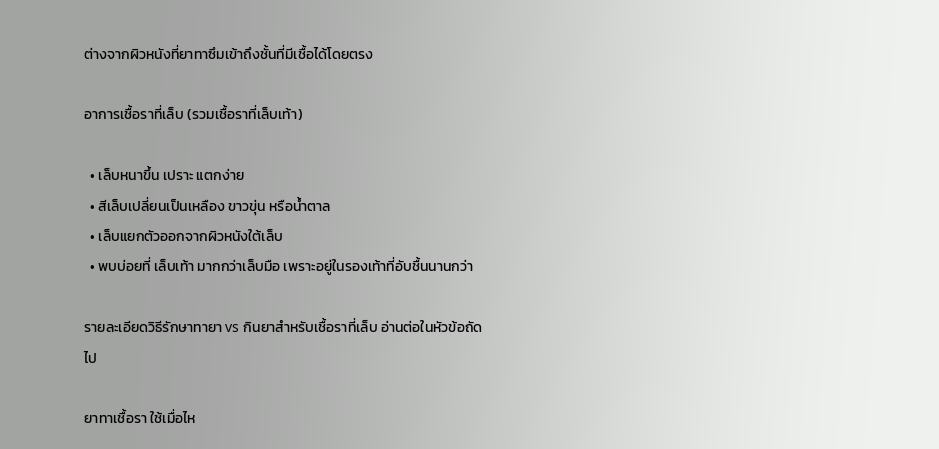ต่างจากผิวหนังที่ยาทาซึมเข้าถึงชั้นที่มีเชื้อได้โดยตรง

อาการเชื้อราที่เล็บ (รวมเชื้อราที่เล็บเท้า)

  • เล็บหนาขึ้น เปราะ แตกง่าย
  • สีเล็บเปลี่ยนเป็นเหลือง ขาวขุ่น หรือน้ำตาล
  • เล็บแยกตัวออกจากผิวหนังใต้เล็บ
  • พบบ่อยที่ เล็บเท้า มากกว่าเล็บมือ เพราะอยู่ในรองเท้าที่อับชื้นนานกว่า

รายละเอียดวิธีรักษาทายา vs กินยาสำหรับเชื้อราที่เล็บ อ่านต่อในหัวข้อถัดไป

ยาทาเชื้อรา ใช้เมื่อไห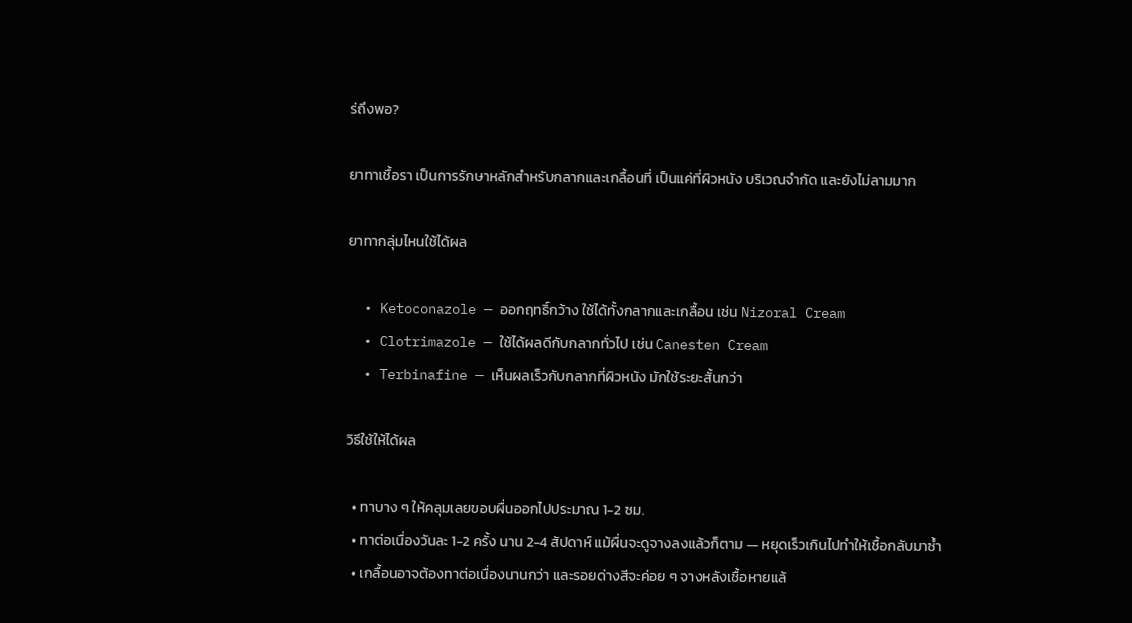ร่ถึงพอ?

ยาทาเชื้อรา เป็นการรักษาหลักสำหรับกลากและเกลื้อนที่ เป็นแค่ที่ผิวหนัง บริเวณจำกัด และยังไม่ลามมาก

ยาทากลุ่มไหนใช้ได้ผล

  • Ketoconazole — ออกฤทธิ์กว้าง ใช้ได้ทั้งกลากและเกลื้อน เช่น Nizoral Cream
  • Clotrimazole — ใช้ได้ผลดีกับกลากทั่วไป เช่น Canesten Cream
  • Terbinafine — เห็นผลเร็วกับกลากที่ผิวหนัง มักใช้ระยะสั้นกว่า

วิธีใช้ให้ได้ผล

  • ทาบาง ๆ ให้คลุมเลยขอบผื่นออกไปประมาณ 1-2 ซม.
  • ทาต่อเนื่องวันละ 1-2 ครั้ง นาน 2-4 สัปดาห์ แม้ผื่นจะดูจางลงแล้วก็ตาม — หยุดเร็วเกินไปทำให้เชื้อกลับมาซ้ำ
  • เกลื้อนอาจต้องทาต่อเนื่องนานกว่า และรอยด่างสีจะค่อย ๆ จางหลังเชื้อหายแล้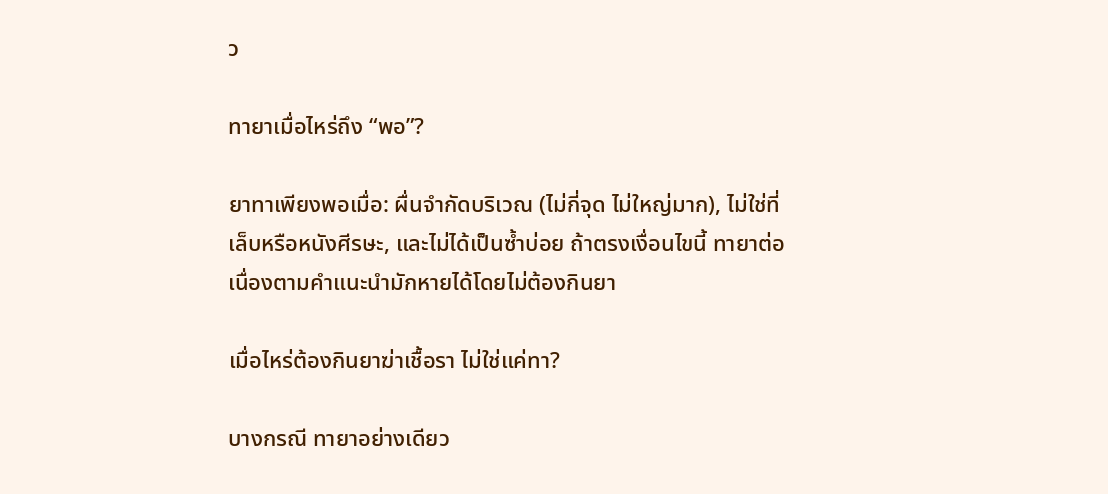ว

ทายาเมื่อไหร่ถึง “พอ”?

ยาทาเพียงพอเมื่อ: ผื่นจำกัดบริเวณ (ไม่กี่จุด ไม่ใหญ่มาก), ไม่ใช่ที่เล็บหรือหนังศีรษะ, และไม่ได้เป็นซ้ำบ่อย ถ้าตรงเงื่อนไขนี้ ทายาต่อเนื่องตามคำแนะนำมักหายได้โดยไม่ต้องกินยา

เมื่อไหร่ต้องกินยาฆ่าเชื้อรา ไม่ใช่แค่ทา?

บางกรณี ทายาอย่างเดียว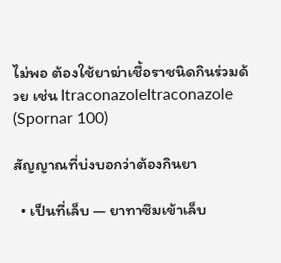ไม่พอ ต้องใช้ยาฆ่าเชื้อราชนิดกินร่วมด้วย เช่น ItraconazoleItraconazole (Spornar 100)

สัญญาณที่บ่งบอกว่าต้องกินยา

  • เป็นที่เล็บ — ยาทาซึมเข้าเล็บ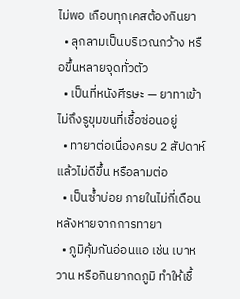ไม่พอ เกือบทุกเคสต้องกินยา
  • ลุกลามเป็นบริเวณกว้าง หรือขึ้นหลายจุดทั่วตัว
  • เป็นที่หนังศีรษะ — ยาทาเข้าไม่ถึงรูขุมขนที่เชื้อซ่อนอยู่
  • ทายาต่อเนื่องครบ 2 สัปดาห์แล้วไม่ดีขึ้น หรือลามต่อ
  • เป็นซ้ำบ่อย ภายในไม่กี่เดือนหลังหายจากการทายา
  • ภูมิคุ้มกันอ่อนแอ เช่น เบาหวาน หรือกินยากดภูมิ ทำให้เชื้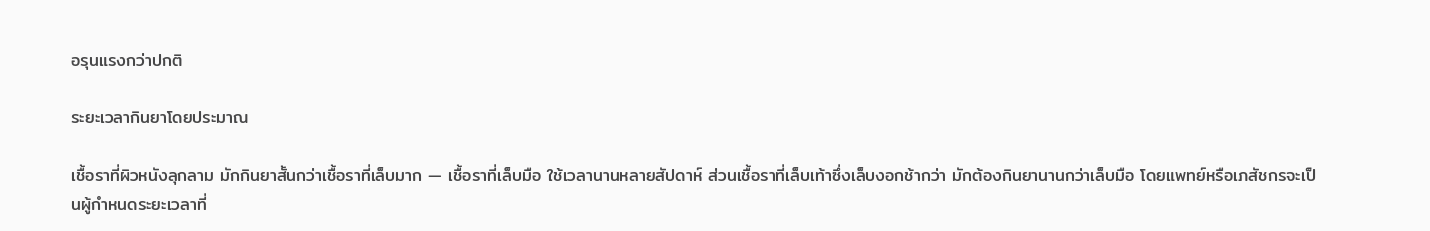อรุนแรงกว่าปกติ

ระยะเวลากินยาโดยประมาณ

เชื้อราที่ผิวหนังลุกลาม มักกินยาสั้นกว่าเชื้อราที่เล็บมาก — เชื้อราที่เล็บมือ ใช้เวลานานหลายสัปดาห์ ส่วนเชื้อราที่เล็บเท้าซึ่งเล็บงอกช้ากว่า มักต้องกินยานานกว่าเล็บมือ โดยแพทย์หรือเภสัชกรจะเป็นผู้กำหนดระยะเวลาที่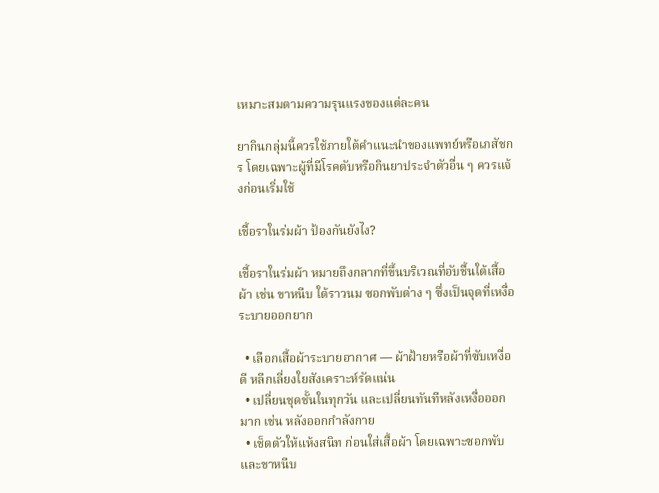เหมาะสมตามความรุนแรงของแต่ละคน

ยากินกลุ่มนี้ควรใช้ภายใต้คำแนะนำของแพทย์หรือเภสัชกร โดยเฉพาะผู้ที่มีโรคตับหรือกินยาประจำตัวอื่น ๆ ควรแจ้งก่อนเริ่มใช้

เชื้อราในร่มผ้า ป้องกันยังไง?

เชื้อราในร่มผ้า หมายถึงกลากที่ขึ้นบริเวณที่อับชื้นใต้เสื้อผ้า เช่น ขาหนีบ ใต้ราวนม ซอกพับต่าง ๆ ซึ่งเป็นจุดที่เหงื่อระบายออกยาก

  • เลือกเสื้อผ้าระบายอากาศ — ผ้าฝ้ายหรือผ้าที่ซับเหงื่อดี หลีกเลี่ยงใยสังเคราะห์รัดแน่น
  • เปลี่ยนชุดชั้นในทุกวัน และเปลี่ยนทันทีหลังเหงื่อออกมาก เช่น หลังออกกำลังกาย
  • เช็ดตัวให้แห้งสนิท ก่อนใส่เสื้อผ้า โดยเฉพาะซอกพับและขาหนีบ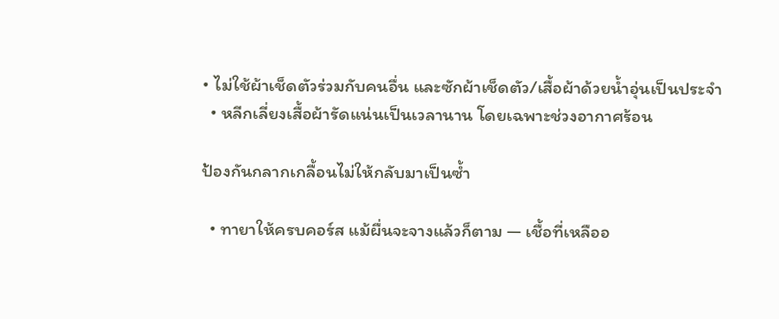• ไม่ใช้ผ้าเช็ดตัวร่วมกับคนอื่น และซักผ้าเช็ดตัว/เสื้อผ้าด้วยน้ำอุ่นเป็นประจำ
  • หลีกเลี่ยงเสื้อผ้ารัดแน่นเป็นเวลานาน โดยเฉพาะช่วงอากาศร้อน

ป้องกันกลากเกลื้อนไม่ให้กลับมาเป็นซ้ำ

  • ทายาให้ครบคอร์ส แม้ผื่นจะจางแล้วก็ตาม — เชื้อที่เหลืออ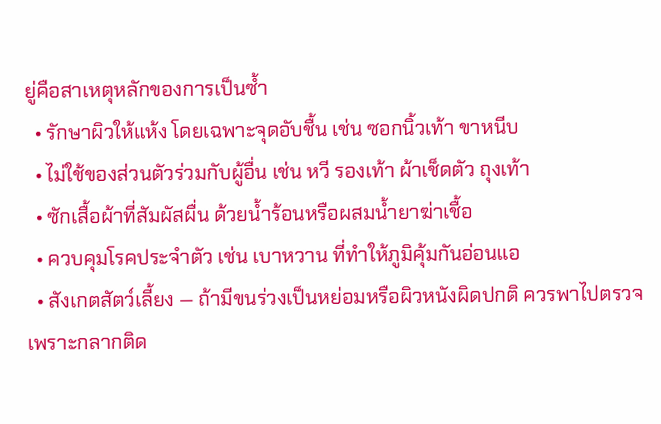ยู่คือสาเหตุหลักของการเป็นซ้ำ
  • รักษาผิวให้แห้ง โดยเฉพาะจุดอับชื้น เช่น ซอกนิ้วเท้า ขาหนีบ
  • ไม่ใช้ของส่วนตัวร่วมกับผู้อื่น เช่น หวี รองเท้า ผ้าเช็ดตัว ถุงเท้า
  • ซักเสื้อผ้าที่สัมผัสผื่น ด้วยน้ำร้อนหรือผสมน้ำยาฆ่าเชื้อ
  • ควบคุมโรคประจำตัว เช่น เบาหวาน ที่ทำให้ภูมิคุ้มกันอ่อนแอ
  • สังเกตสัตว์เลี้ยง — ถ้ามีขนร่วงเป็นหย่อมหรือผิวหนังผิดปกติ ควรพาไปตรวจ เพราะกลากติด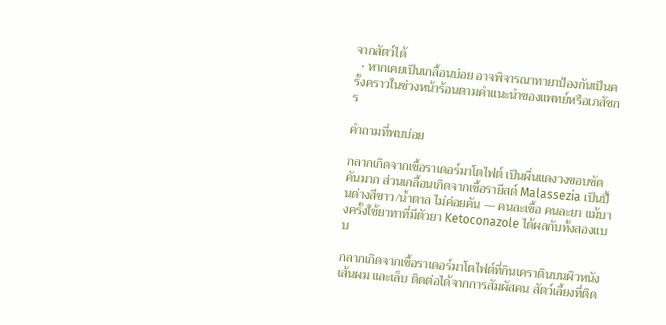จากสัตว์ได้
  • หากเคยเป็นเกลื้อนบ่อย อาจพิจารณาทายาป้องกันเป็นครั้งคราวในช่วงหน้าร้อนตามคำแนะนำของแพทย์หรือเภสัชกร

คำถามที่พบบ่อย

กลากเกิดจากเชื้อราเดอร์มาโตไฟต์ เป็นผื่นแดงวงขอบชัด คันมาก ส่วนเกลื้อนเกิดจากเชื้อรายีสต์ Malassezia เป็นปื้นด่างสีขาว/น้ำตาล ไม่ค่อยคัน — คนละเชื้อ คนละยา แม้บางครั้งใช้ยาทาที่มีตัวยา Ketoconazole ได้ผลกับทั้งสองแบบ

กลากเกิดจากเชื้อราเดอร์มาโตไฟต์ที่กินเคราตินบนผิวหนัง เส้นผม และเล็บ ติดต่อได้จากการสัมผัสคน สัตว์เลี้ยงที่ติด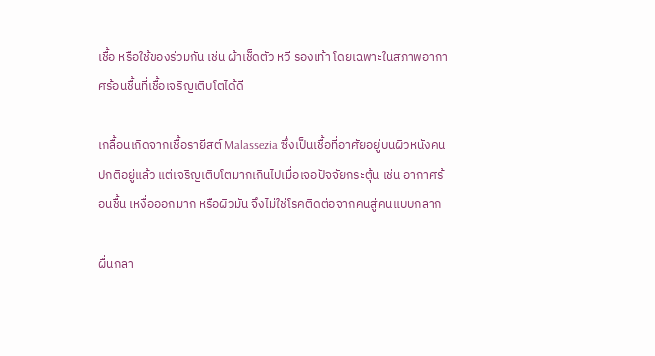เชื้อ หรือใช้ของร่วมกัน เช่น ผ้าเช็ดตัว หวี รองเท้า โดยเฉพาะในสภาพอากาศร้อนชื้นที่เชื้อเจริญเติบโตได้ดี

เกลื้อนเกิดจากเชื้อรายีสต์ Malassezia ซึ่งเป็นเชื้อที่อาศัยอยู่บนผิวหนังคนปกติอยู่แล้ว แต่เจริญเติบโตมากเกินไปเมื่อเจอปัจจัยกระตุ้น เช่น อากาศร้อนชื้น เหงื่อออกมาก หรือผิวมัน จึงไม่ใช่โรคติดต่อจากคนสู่คนแบบกลาก

ผื่นกลา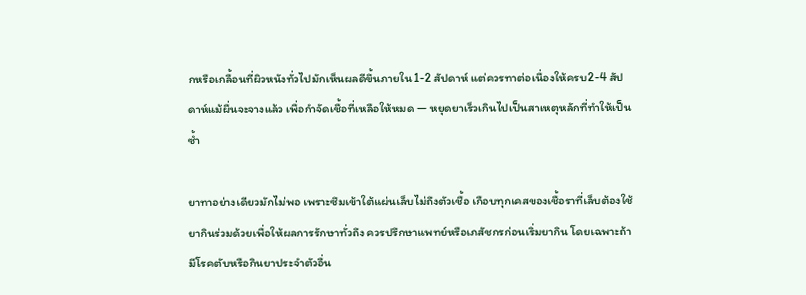กหรือเกลื้อนที่ผิวหนังทั่วไปมักเห็นผลดีขึ้นภายใน1-2 สัปดาห์ แต่ควรทาต่อเนื่องให้ครบ2-4 สัปดาห์แม้ผื่นจะจางแล้ว เพื่อกำจัดเชื้อที่เหลือให้หมด — หยุดยาเร็วเกินไปเป็นสาเหตุหลักที่ทำให้เป็นซ้ำ

ยาทาอย่างเดียวมักไม่พอ เพราะซึมเข้าใต้แผ่นเล็บไม่ถึงตัวเชื้อ เกือบทุกเคสของเชื้อราที่เล็บต้องใช้ยากินร่วมด้วยเพื่อให้ผลการรักษาทั่วถึง ควรปรึกษาแพทย์หรือเภสัชกรก่อนเริ่มยากิน โดยเฉพาะถ้ามีโรคตับหรือกินยาประจำตัวอื่น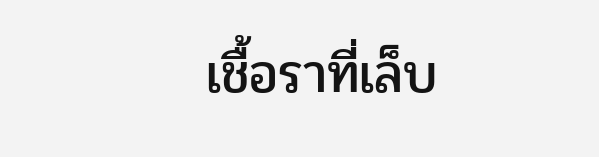เชื้อราที่เล็บ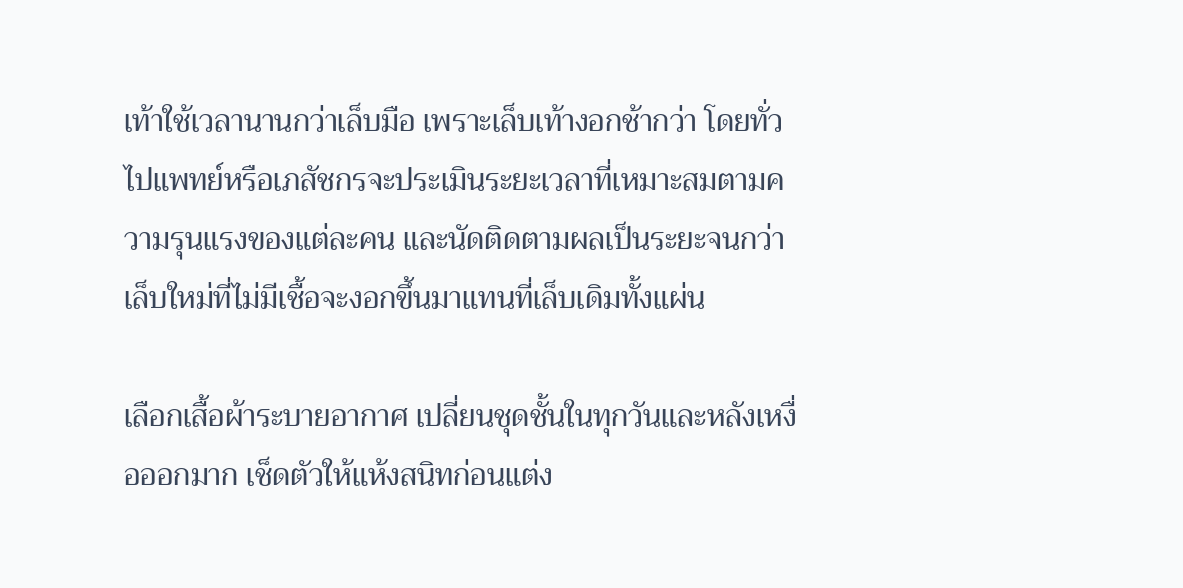เท้าใช้เวลานานกว่าเล็บมือ เพราะเล็บเท้างอกช้ากว่า โดยทั่วไปแพทย์หรือเภสัชกรจะประเมินระยะเวลาที่เหมาะสมตามความรุนแรงของแต่ละคน และนัดติดตามผลเป็นระยะจนกว่าเล็บใหม่ที่ไม่มีเชื้อจะงอกขึ้นมาแทนที่เล็บเดิมทั้งแผ่น

เลือกเสื้อผ้าระบายอากาศ เปลี่ยนชุดชั้นในทุกวันและหลังเหงื่อออกมาก เช็ดตัวให้แห้งสนิทก่อนแต่ง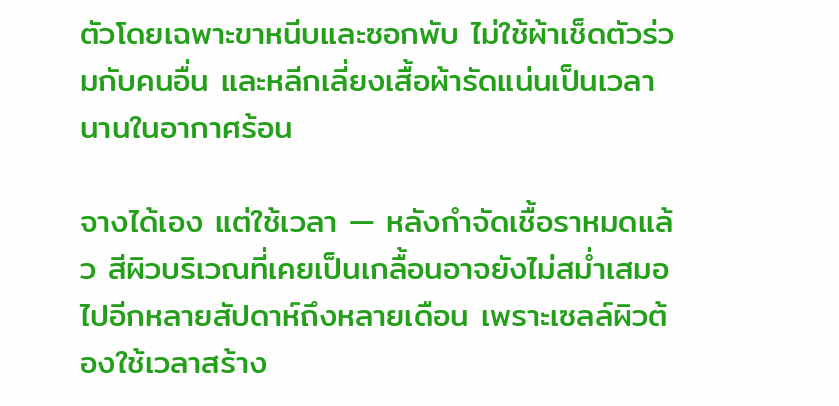ตัวโดยเฉพาะขาหนีบและซอกพับ ไม่ใช้ผ้าเช็ดตัวร่วมกับคนอื่น และหลีกเลี่ยงเสื้อผ้ารัดแน่นเป็นเวลานานในอากาศร้อน

จางได้เอง แต่ใช้เวลา — หลังกำจัดเชื้อราหมดแล้ว สีผิวบริเวณที่เคยเป็นเกลื้อนอาจยังไม่สม่ำเสมอไปอีกหลายสัปดาห์ถึงหลายเดือน เพราะเซลล์ผิวต้องใช้เวลาสร้าง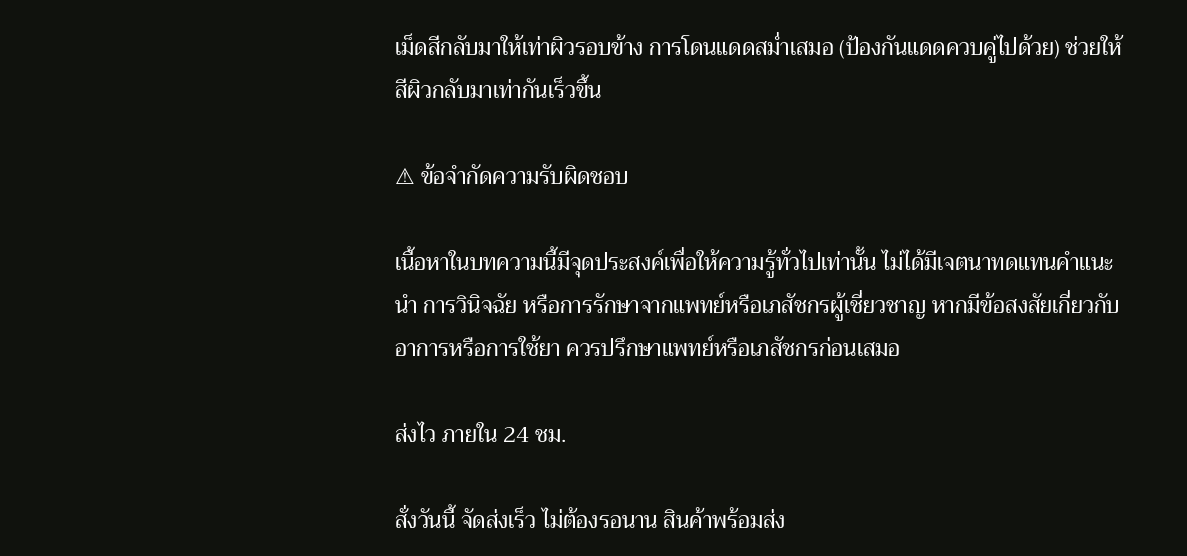เม็ดสีกลับมาให้เท่าผิวรอบข้าง การโดนแดดสม่ำเสมอ (ป้องกันแดดควบคู่ไปด้วย) ช่วยให้สีผิวกลับมาเท่ากันเร็วขึ้น

⚠ ข้อจำกัดความรับผิดชอบ

เนื้อหาในบทความนี้มีจุดประสงค์เพื่อให้ความรู้ทั่วไปเท่านั้น ไม่ได้มีเจตนาทดแทนคำแนะนำ การวินิจฉัย หรือการรักษาจากแพทย์หรือเภสัชกรผู้เชี่ยวชาญ หากมีข้อสงสัยเกี่ยวกับอาการหรือการใช้ยา ควรปรึกษาแพทย์หรือเภสัชกรก่อนเสมอ

ส่งไว ภายใน 24 ชม.

สั่งวันนี้ จัดส่งเร็ว ไม่ต้องรอนาน สินค้าพร้อมส่ง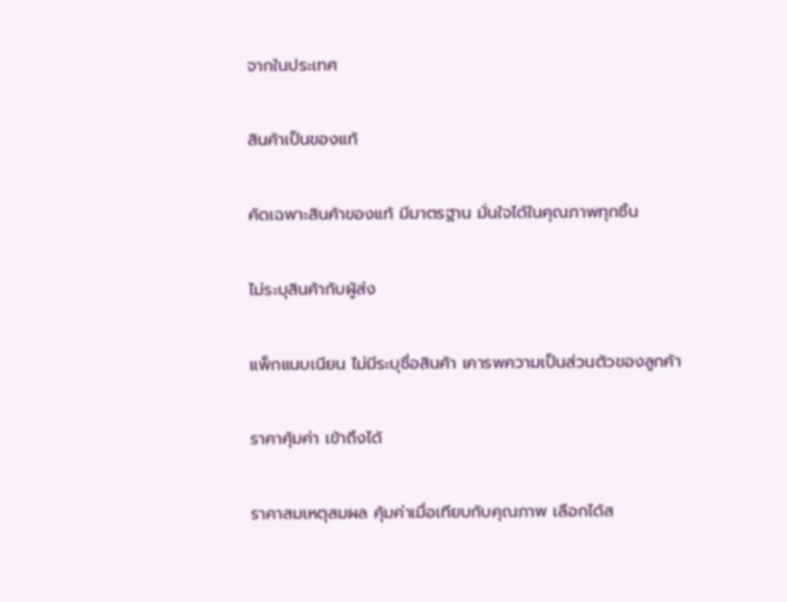จากในประเทศ

สินค้าเป็นของแท้

คัดเฉพาะสินค้าของแท้ มีมาตรฐาน มั่นใจได้ในคุณภาพทุกชิ้น

ไม่ระบุสินค้ากับผู้ส่ง

แพ็กแนบเนียน ไม่มีระบุชื่อสินค้า เคารพความเป็นส่วนตัวของลูกค้า

ราคาคุ้มค่า เข้าถึงได้

ราคาสมเหตุสมผล คุ้มค่าเมื่อเทียบกับคุณภาพ เลือกได้ส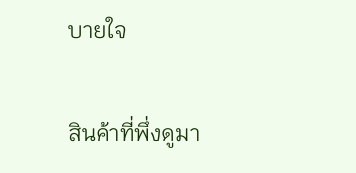บายใจ

สินค้าที่พึ่งดูมา